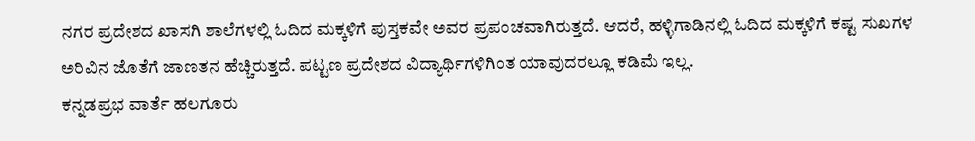ನಗರ ಪ್ರದೇಶದ ಖಾಸಗಿ ಶಾಲೆಗಳಲ್ಲಿ ಓದಿದ ಮಕ್ಕಳಿಗೆ ಪುಸ್ತಕವೇ ಅವರ ಪ್ರಪಂಚವಾಗಿರುತ್ತದೆ. ಆದರೆ, ಹಳ್ಳಿಗಾಡಿನಲ್ಲಿ ಓದಿದ ಮಕ್ಕಳಿಗೆ ಕಷ್ಟ ಸುಖಗಳ ಅರಿವಿನ ಜೊತೆಗೆ ಜಾಣತನ ಹೆಚ್ಚಿರುತ್ತದೆ. ಪಟ್ಟಣ ಪ್ರದೇಶದ ವಿದ್ಯಾರ್ಥಿಗಳಿಗಿಂತ ಯಾವುದರಲ್ಲೂ ಕಡಿಮೆ ಇಲ್ಲ.
ಕನ್ನಡಪ್ರಭ ವಾರ್ತೆ ಹಲಗೂರು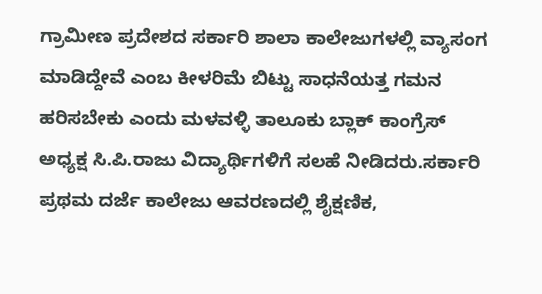ಗ್ರಾಮೀಣ ಪ್ರದೇಶದ ಸರ್ಕಾರಿ ಶಾಲಾ ಕಾಲೇಜುಗಳಲ್ಲಿ ವ್ಯಾಸಂಗ ಮಾಡಿದ್ದೇವೆ ಎಂಬ ಕೀಳರಿಮೆ ಬಿಟ್ಟು ಸಾಧನೆಯತ್ತ ಗಮನ ಹರಿಸಬೇಕು ಎಂದು ಮಳವಳ್ಳಿ ತಾಲೂಕು ಬ್ಲಾಕ್ ಕಾಂಗ್ರೆಸ್ ಅಧ್ಯಕ್ಷ ಸಿ.ಪಿ.ರಾಜು ವಿದ್ಯಾರ್ಥಿಗಳಿಗೆ ಸಲಹೆ ನೀಡಿದರು.ಸರ್ಕಾರಿ ಪ್ರಥಮ ದರ್ಜೆ ಕಾಲೇಜು ಆವರಣದಲ್ಲಿ ಶೈಕ್ಷಣಿಕ,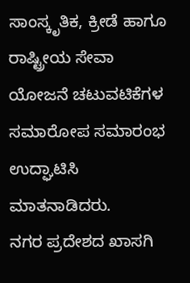ಸಾಂಸ್ಕೃತಿಕ, ಕ್ರೀಡೆ ಹಾಗೂ ರಾಷ್ಟ್ರೀಯ ಸೇವಾ ಯೋಜನೆ ಚಟುವಟಿಕೆಗಳ ಸಮಾರೋಪ ಸಮಾರಂಭ ಉದ್ಘಾಟಿಸಿ ಮಾತನಾಡಿದರು.
ನಗರ ಪ್ರದೇಶದ ಖಾಸಗಿ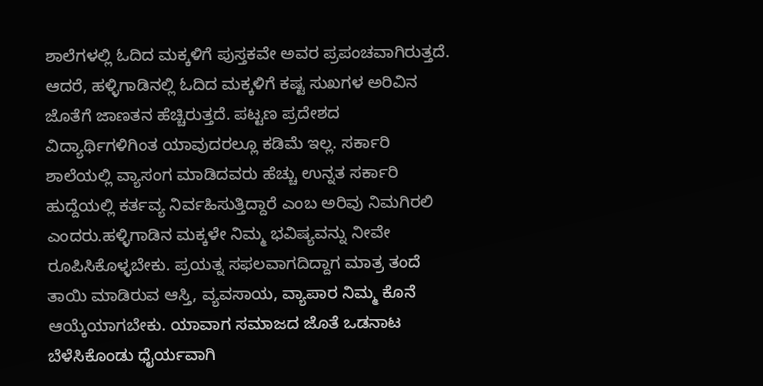ಶಾಲೆಗಳಲ್ಲಿ ಓದಿದ ಮಕ್ಕಳಿಗೆ ಪುಸ್ತಕವೇ ಅವರ ಪ್ರಪಂಚವಾಗಿರುತ್ತದೆ. ಆದರೆ, ಹಳ್ಳಿಗಾಡಿನಲ್ಲಿ ಓದಿದ ಮಕ್ಕಳಿಗೆ ಕಷ್ಟ ಸುಖಗಳ ಅರಿವಿನ ಜೊತೆಗೆ ಜಾಣತನ ಹೆಚ್ಚಿರುತ್ತದೆ. ಪಟ್ಟಣ ಪ್ರದೇಶದ ವಿದ್ಯಾರ್ಥಿಗಳಿಗಿಂತ ಯಾವುದರಲ್ಲೂ ಕಡಿಮೆ ಇಲ್ಲ. ಸರ್ಕಾರಿ ಶಾಲೆಯಲ್ಲಿ ವ್ಯಾಸಂಗ ಮಾಡಿದವರು ಹೆಚ್ಚು ಉನ್ನತ ಸರ್ಕಾರಿ ಹುದ್ದೆಯಲ್ಲಿ ಕರ್ತವ್ಯ ನಿರ್ವಹಿಸುತ್ತಿದ್ದಾರೆ ಎಂಬ ಅರಿವು ನಿಮಗಿರಲಿ ಎಂದರು.ಹಳ್ಳಿಗಾಡಿನ ಮಕ್ಕಳೇ ನಿಮ್ಮ ಭವಿಷ್ಯವನ್ನು ನೀವೇ ರೂಪಿಸಿಕೊಳ್ಳಬೇಕು. ಪ್ರಯತ್ನ ಸಫಲವಾಗದಿದ್ದಾಗ ಮಾತ್ರ ತಂದೆ ತಾಯಿ ಮಾಡಿರುವ ಆಸ್ತಿ, ವ್ಯವಸಾಯ, ವ್ಯಾಪಾರ ನಿಮ್ಮ ಕೊನೆ ಆಯ್ಕೆಯಾಗಬೇಕು. ಯಾವಾಗ ಸಮಾಜದ ಜೊತೆ ಒಡನಾಟ ಬೆಳೆಸಿಕೊಂಡು ಧೈರ್ಯವಾಗಿ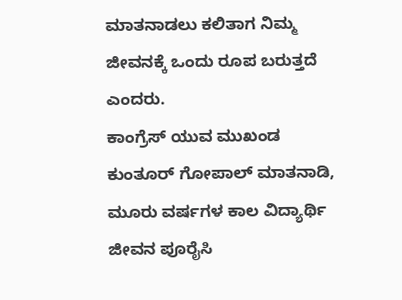ಮಾತನಾಡಲು ಕಲಿತಾಗ ನಿಮ್ಮ ಜೀವನಕ್ಕೆ ಒಂದು ರೂಪ ಬರುತ್ತದೆ ಎಂದರು.
ಕಾಂಗ್ರೆಸ್ ಯುವ ಮುಖಂಡ ಕುಂತೂರ್ ಗೋಪಾಲ್ ಮಾತನಾಡಿ, ಮೂರು ವರ್ಷಗಳ ಕಾಲ ವಿದ್ಯಾರ್ಥಿ ಜೀವನ ಪೂರೈಸಿ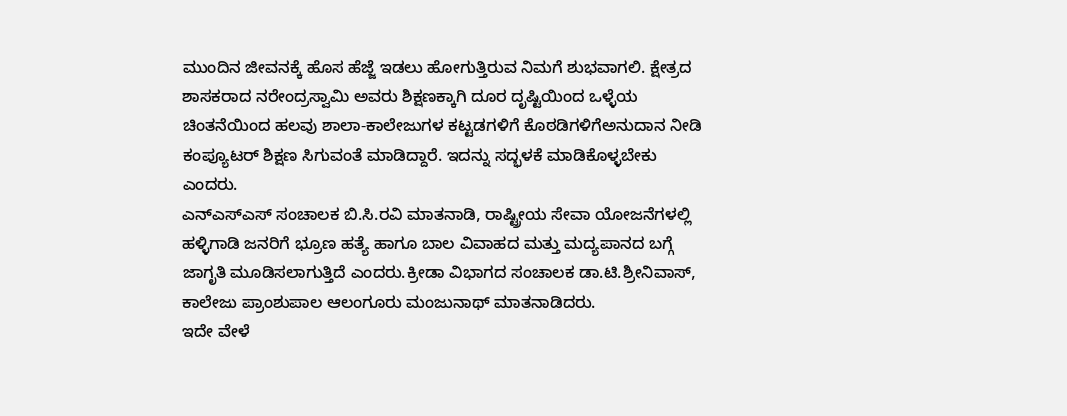ಮುಂದಿನ ಜೀವನಕ್ಕೆ ಹೊಸ ಹೆಜ್ಜೆ ಇಡಲು ಹೋಗುತ್ತಿರುವ ನಿಮಗೆ ಶುಭವಾಗಲಿ. ಕ್ಷೇತ್ರದ ಶಾಸಕರಾದ ನರೇಂದ್ರಸ್ವಾಮಿ ಅವರು ಶಿಕ್ಷಣಕ್ಕಾಗಿ ದೂರ ದೃಷ್ಟಿಯಿಂದ ಒಳ್ಳೆಯ ಚಿಂತನೆಯಿಂದ ಹಲವು ಶಾಲಾ-ಕಾಲೇಜುಗಳ ಕಟ್ಟಡಗಳಿಗೆ ಕೊಠಡಿಗಳಿಗೆಅನುದಾನ ನೀಡಿ ಕಂಪ್ಯೂಟರ್ ಶಿಕ್ಷಣ ಸಿಗುವಂತೆ ಮಾಡಿದ್ದಾರೆ. ಇದನ್ನು ಸದ್ಭಳಕೆ ಮಾಡಿಕೊಳ್ಳಬೇಕು ಎಂದರು.
ಎನ್ಎಸ್ಎಸ್ ಸಂಚಾಲಕ ಬಿ.ಸಿ.ರವಿ ಮಾತನಾಡಿ, ರಾಷ್ಟ್ರೀಯ ಸೇವಾ ಯೋಜನೆಗಳಲ್ಲಿ ಹಳ್ಳಿಗಾಡಿ ಜನರಿಗೆ ಭ್ರೂಣ ಹತ್ಯೆ ಹಾಗೂ ಬಾಲ ವಿವಾಹದ ಮತ್ತು ಮದ್ಯಪಾನದ ಬಗ್ಗೆ ಜಾಗೃತಿ ಮೂಡಿಸಲಾಗುತ್ತಿದೆ ಎಂದರು.ಕ್ರೀಡಾ ವಿಭಾಗದ ಸಂಚಾಲಕ ಡಾ.ಟಿ.ಶ್ರೀನಿವಾಸ್, ಕಾಲೇಜು ಪ್ರಾಂಶುಪಾಲ ಆಲಂಗೂರು ಮಂಜುನಾಥ್ ಮಾತನಾಡಿದರು.
ಇದೇ ವೇಳೆ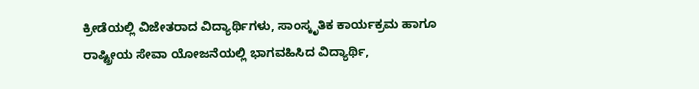ಕ್ರೀಡೆಯಲ್ಲಿ ವಿಜೇತರಾದ ವಿದ್ಯಾರ್ಥಿಗಳು, ಸಾಂಸ್ಕೃತಿಕ ಕಾರ್ಯಕ್ರಮ ಹಾಗೂ ರಾಷ್ಟ್ರೀಯ ಸೇವಾ ಯೋಜನೆಯಲ್ಲಿ ಭಾಗವಹಿಸಿದ ವಿದ್ಯಾರ್ಥಿ,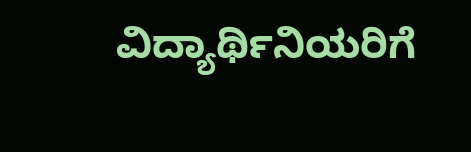ವಿದ್ಯಾರ್ಥಿನಿಯರಿಗೆ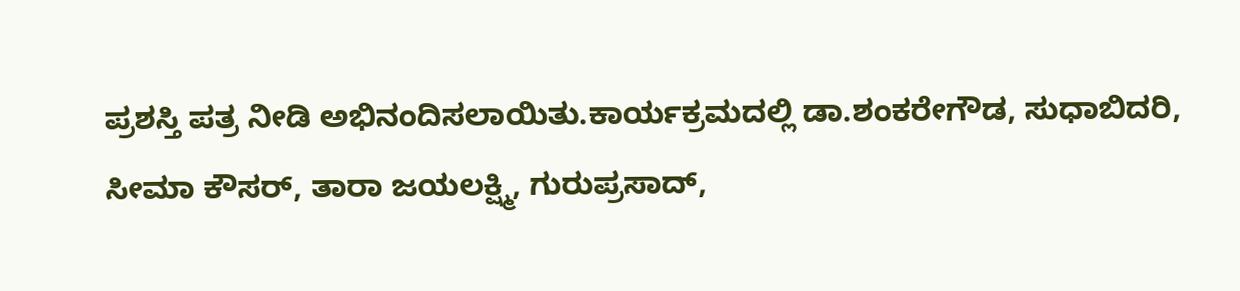ಪ್ರಶಸ್ತಿ ಪತ್ರ ನೀಡಿ ಅಭಿನಂದಿಸಲಾಯಿತು.ಕಾರ್ಯಕ್ರಮದಲ್ಲಿ ಡಾ.ಶಂಕರೇಗೌಡ, ಸುಧಾಬಿದರಿ, ಸೀಮಾ ಕೌಸರ್, ತಾರಾ ಜಯಲಕ್ಷ್ಮಿ, ಗುರುಪ್ರಸಾದ್,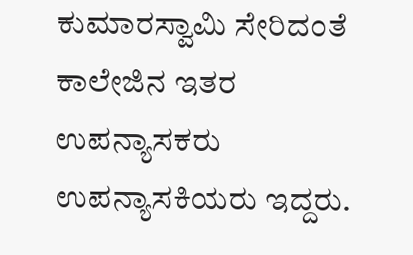ಕುಮಾರಸ್ವಾಮಿ ಸೇರಿದಂತೆ ಕಾಲೇಜಿನ ಇತರ ಉಪನ್ಯಾಸಕರು ಉಪನ್ಯಾಸಕಿಯರು ಇದ್ದರು.